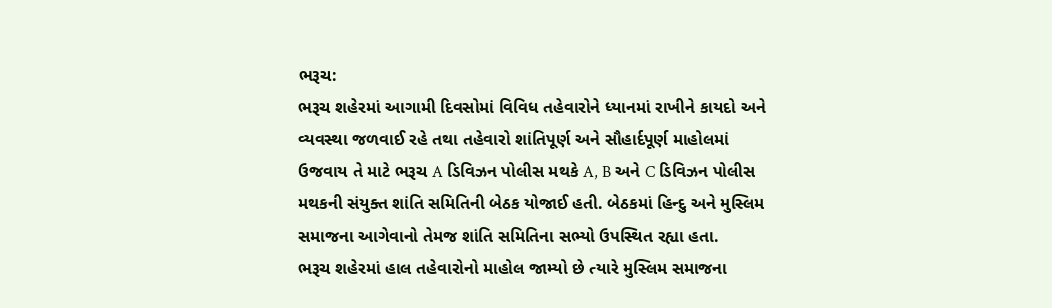ભરૂચ:
ભરૂચ શહેરમાં આગામી દિવસોમાં વિવિધ તહેવારોને ધ્યાનમાં રાખીને કાયદો અને વ્યવસ્થા જળવાઈ રહે તથા તહેવારો શાંતિપૂર્ણ અને સૌહાર્દપૂર્ણ માહોલમાં ઉજવાય તે માટે ભરૂચ A ડિવિઝન પોલીસ મથકે A, B અને C ડિવિઝન પોલીસ મથકની સંયુક્ત શાંતિ સમિતિની બેઠક યોજાઈ હતી. બેઠકમાં હિન્દુ અને મુસ્લિમ સમાજના આગેવાનો તેમજ શાંતિ સમિતિના સભ્યો ઉપસ્થિત રહ્યા હતા.
ભરૂચ શહેરમાં હાલ તહેવારોનો માહોલ જામ્યો છે ત્યારે મુસ્લિમ સમાજના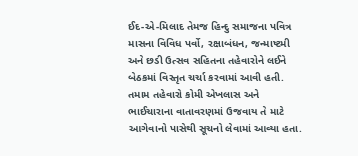ઈદ-એ-મિલાદ તેમજ હિન્દુ સમાજના પવિત્ર માસના વિવિધ પર્વો, રક્ષાબંધન, જન્માષ્ટમી અને છડી ઉત્સવ સહિતના તહેવારોને લઈને બેઠકમાં વિસ્તૃત ચર્ચા કરવામાં આવી હતી. તમામ તહેવારો કોમી એખલાસ અને ભાઈચારાના વાતાવરણમાં ઉજવાય તે માટે આગેવાનો પાસેથી સૂચનો લેવામાં આવ્યા હતા.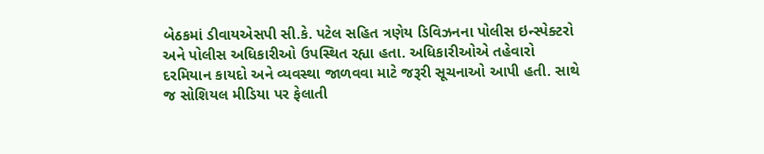બેઠકમાં ડીવાયએસપી સી.કે. પટેલ સહિત ત્રણેય ડિવિઝનના પોલીસ ઇન્સ્પેક્ટરો અને પોલીસ અધિકારીઓ ઉપસ્થિત રહ્યા હતા. અધિકારીઓએ તહેવારો દરમિયાન કાયદો અને વ્યવસ્થા જાળવવા માટે જરૂરી સૂચનાઓ આપી હતી. સાથે જ સોશિયલ મીડિયા પર ફેલાતી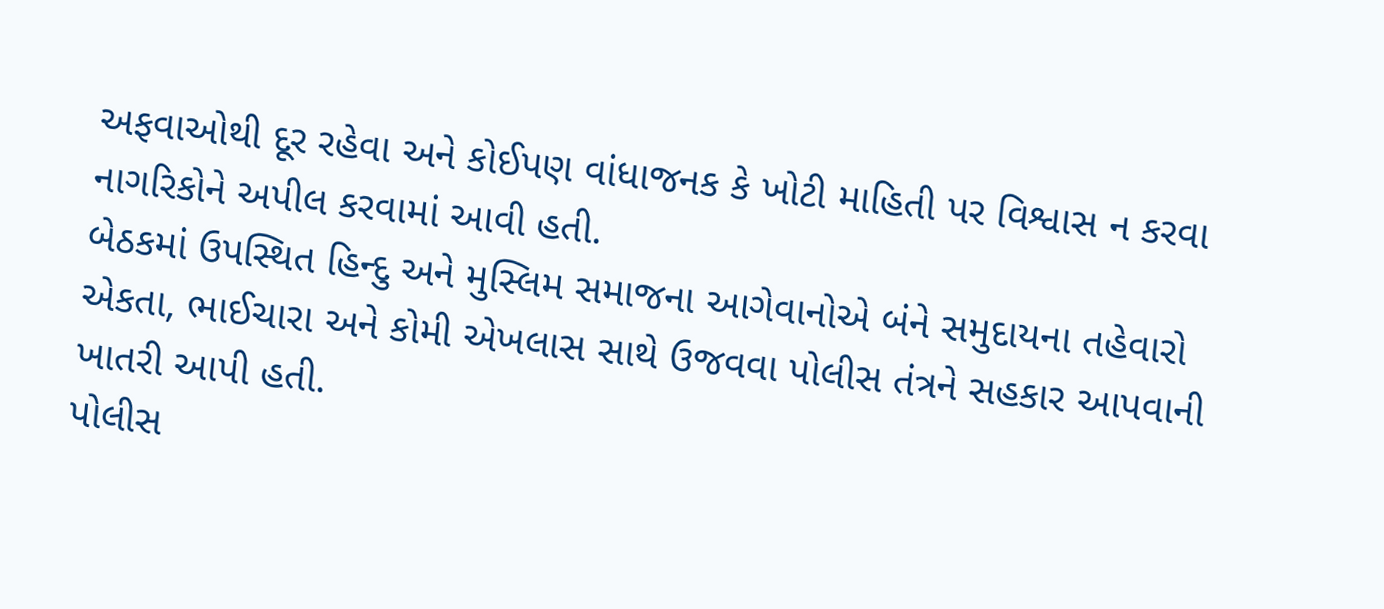અફવાઓથી દૂર રહેવા અને કોઈપણ વાંધાજનક કે ખોટી માહિતી પર વિશ્વાસ ન કરવા નાગરિકોને અપીલ કરવામાં આવી હતી.
બેઠકમાં ઉપસ્થિત હિન્દુ અને મુસ્લિમ સમાજના આગેવાનોએ બંને સમુદાયના તહેવારો એકતા, ભાઈચારા અને કોમી એખલાસ સાથે ઉજવવા પોલીસ તંત્રને સહકાર આપવાની ખાતરી આપી હતી.
પોલીસ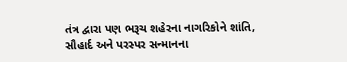તંત્ર દ્વારા પણ ભરૂચ શહેરના નાગરિકોને શાંતિ, સૌહાર્દ અને પરસ્પર સન્માનના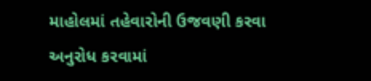માહોલમાં તહેવારોની ઉજવણી કરવા અનુરોધ કરવામાં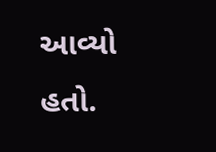આવ્યો હતો.